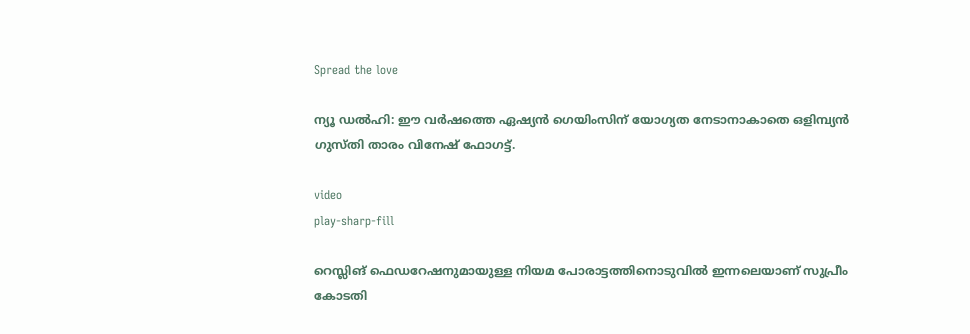Spread the love

ന്യൂ ഡൽഹി: ഈ വർഷത്തെ ഏഷ്യൻ ഗെയിംസിന് യോഗ്യത നേടാനാകാതെ ഒളിമ്പ്യൻ ഗുസ്തി താരം വിനേഷ് ഫോഗട്ട്.

video
play-sharp-fill

റെസ്ലിങ് ഫെഡറേഷനുമായുള്ള നിയമ പോരാട്ടത്തിനൊടുവിൽ ഇന്നലെയാണ് സുപ്രീം കോടതി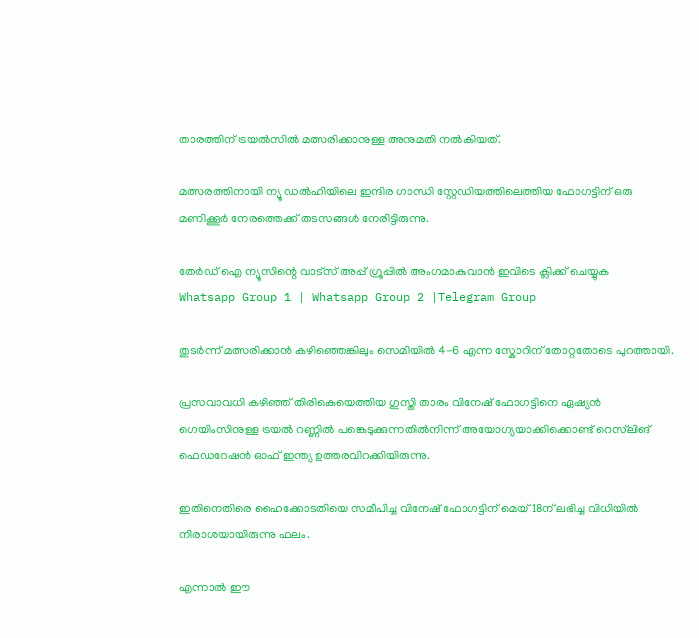താരത്തിന് ട്രയൽസിൽ മത്സരിക്കാനുള്ള അനുമതി നൽകിയത്.

മത്സരത്തിനായി ന്യൂ ഡൽഹിയിലെ ഇന്ദിര ഗാന്ധി സ്റ്റേഡിയത്തിലെത്തിയ ഫോഗട്ടിന് ഒരു മണിക്കൂർ നേരത്തെക്ക് തടസങ്ങൾ നേരിട്ടിരുന്നു.

തേർഡ് ഐ ന്യൂസിന്റെ വാട്സ് അപ്പ് ഗ്രൂപ്പിൽ അംഗമാകുവാൻ ഇവിടെ ക്ലിക്ക് ചെയ്യുക
Whatsapp Group 1 | Whatsapp Group 2 |Telegram Group

തുടർന്ന് മത്സരിക്കാൻ കഴിഞ്ഞെങ്കിലും സെമിയിൽ 4-6 എന്ന സ്കോറിന് തോറ്റതോടെ പുറത്തായി.

പ്രസവാവധി കഴിഞ്ഞ് തിരികെയെത്തിയ ഗുസ്തി താരം വിനേഷ് ഫോഗട്ടിനെ ഏഷ്യൻ ഗെയിംസിനുള്ള ട്രയൽ റണ്ണിൽ പങ്കെടുക്കുന്നതിൽനിന്ന് അയോഗ്യയാക്കിക്കൊണ്ട് റെസ്‌ലിങ് ഫെഡറേഷൻ ഓഫ് ഇന്ത്യ ഉത്തരവിറക്കിയിരുന്നു.

ഇതിനെതിരെ ഹൈക്കോടതിയെ സമീപിച്ച വിനേഷ് ഫോഗട്ടിന് മെയ് 18ന് ലഭിച്ച വിധിയിൽ നിരാശയായിരുന്നു ഫലം.

എന്നാൽ ഈ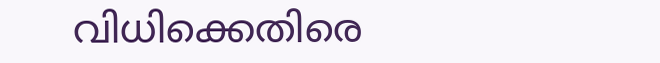വിധിക്കെതിരെ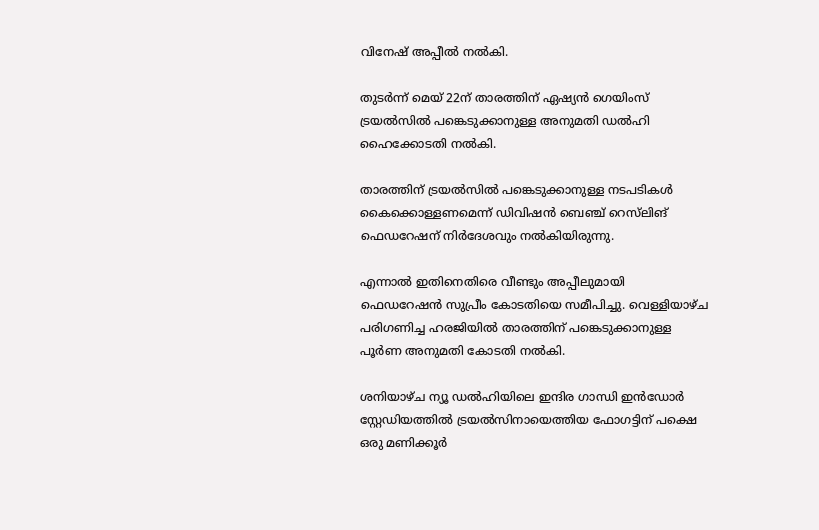വിനേഷ് അപ്പീൽ നൽകി.

തുടർന്ന് മെയ് 22ന് താരത്തിന് ഏഷ്യൻ ഗെയിംസ് ട്രയൽസിൽ പങ്കെടുക്കാനുള്ള അനുമതി ഡൽഹി ഹൈക്കോടതി നൽകി.

താരത്തിന് ട്രയൽസിൽ പങ്കെടുക്കാനുള്ള നടപടികൾ കൈക്കൊള്ളണമെന്ന് ഡിവിഷൻ ബെഞ്ച് റെസ്‌ലിങ് ഫെഡറേഷന് നിർദേശവും നൽകിയിരുന്നു.

എന്നാൽ ഇതിനെതിരെ വീണ്ടും അപ്പീലുമായി ഫെഡറേഷൻ സുപ്രീം കോടതിയെ സമീപിച്ചു. വെള്ളിയാഴ്ച പരിഗണിച്ച ഹരജിയിൽ താരത്തിന് പങ്കെടുക്കാനുള്ള പൂർണ അനുമതി കോടതി നൽകി.

ശനിയാഴ്ച ന്യൂ ഡൽഹിയിലെ ഇന്ദിര ഗാന്ധി ഇൻഡോർ സ്റ്റേഡിയത്തിൽ ട്രയൽസിനായെത്തിയ ഫോഗട്ടിന് പക്ഷെ ഒരു മണിക്കൂർ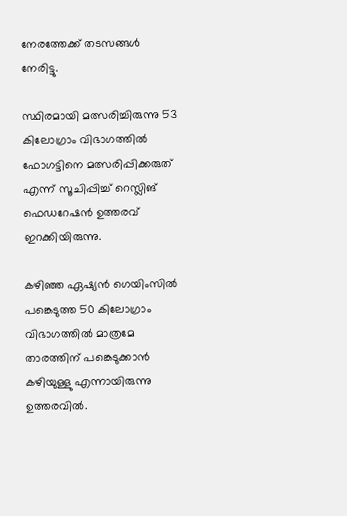നേരത്തേക്ക് തടസങ്ങൾ നേരിട്ടു.

സ്ഥിരമായി മത്സരിച്ചിരുന്നു 53 കിലോഗ്രാം വിഭാഗത്തിൽ ഫോഗട്ടിനെ മത്സരിപ്പിക്കരുത് എന്ന് സൂചിപ്പിച്ച് റെസ്ലിങ് ഫെഡറേഷൻ ഉത്തരവ് ഇറക്കിയിരുന്നു.

കഴിഞ്ഞ ഏഷ്യൻ ഗെയിംസിൽ പങ്കെടുത്ത 50 കിലോഗ്രാം വിഭാഗത്തിൽ മാത്രമേ താരത്തിന് പങ്കെടുക്കാൻ കഴിയുള്ളു എന്നായിരുന്നു ഉത്തരവിൽ.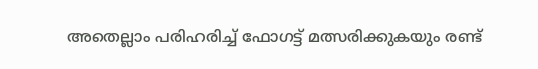അതെല്ലാം പരിഹരിച്ച് ഫോഗട്ട് മത്സരിക്കുകയും രണ്ട്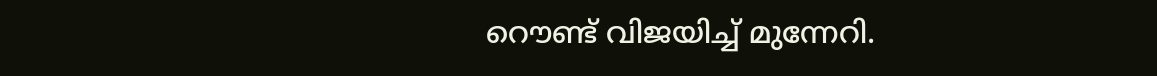റൌണ്ട് വിജയിച്ച് മുന്നേറി.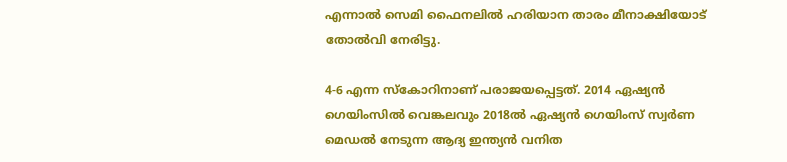എന്നാൽ സെമി ഫൈനലിൽ ഹരിയാന താരം മീനാക്ഷിയോട് തോൽവി നേരിട്ടു.

4-6 എന്ന സ്കോറിനാണ് പരാജയപ്പെട്ടത്. 2014 ഏഷ്യൻ ഗെയിംസിൽ വെങ്കലവും 2018ൽ ഏഷ്യൻ ഗെയിംസ് സ്വർണ മെഡൽ നേടുന്ന ആദ്യ ഇന്ത്യൻ വനിത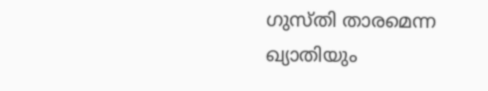ഗുസ്തി താരമെന്ന ഖ്യാതിയും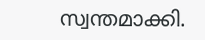സ്വന്തമാക്കി.